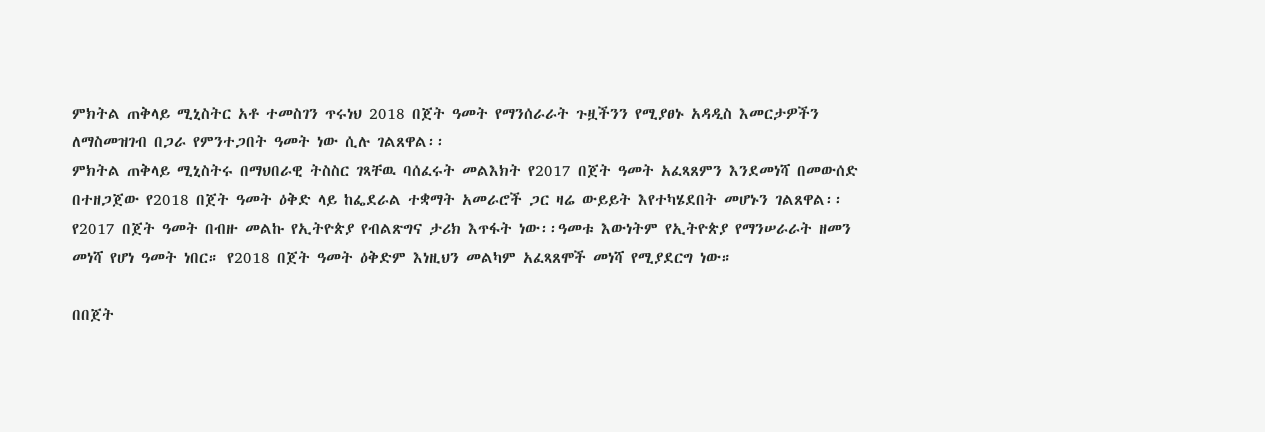ምክትል ጠቅላይ ሚኒስትር አቶ ተመስገን ጥሩነህ 2018 በጀት ዓመት የማንሰራራት ጉዟችንን የሚያፀኑ አዳዲስ እመርታዎችን ለማስመዝገብ በጋራ የምንተጋበት ዓመት ነው ሲሉ ገልጸዋል፡፡
ምክትል ጠቅላይ ሚኒስትሩ በማህበራዊ ትስስር ገጻቸዉ ባሰፈሩት መልእክት የ2017 በጀት ዓመት አፈጻጸምን እንደመነሻ በመውሰድ በተዘጋጀው የ2018 በጀት ዓመት ዕቅድ ላይ ከፌደራል ተቋማት አመራሮች ጋር ዛሬ ውይይት እየተካሄደበት መሆኑን ገልጸዋል፡፡
የ2017 በጀት ዓመት በብዙ መልኩ የኢትዮጵያ የብልጽግና ታሪክ እጥፋት ነው፡፡ዓመቱ እውነትም የኢትዮጵያ የማንሠራራት ዘመን መነሻ የሆነ ዓመት ነበር። የ2018 በጀት ዓመት ዕቅድም እነዚህን መልካም አፈጻጸሞች መነሻ የሚያደርግ ነው።

በበጀት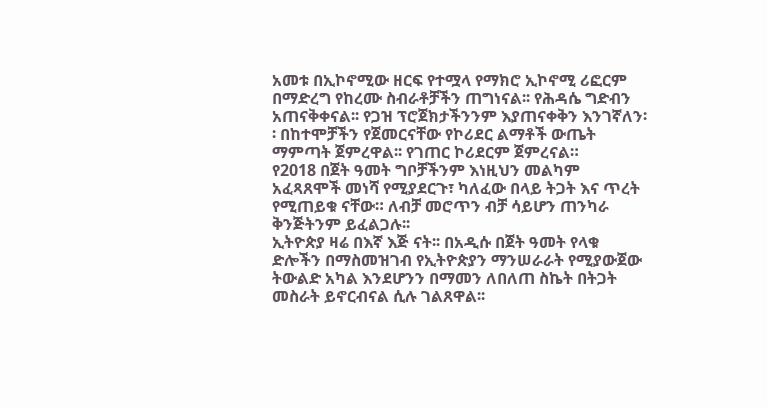አመቱ በኢኮኖሚው ዘርፍ የተሟላ የማክሮ ኢኮኖሚ ሪፎርም በማድረግ የከረሙ ስብራቶቻችን ጠግነናል፡፡ የሕዳሴ ግድብን አጠናቅቀናል፡፡ የጋዝ ፕሮጀክታችንንም እያጠናቀቅን እንገኛለን፡፡ በከተሞቻችን የጀመርናቸው የኮሪደር ልማቶች ውጤት ማምጣት ጀምረዋል፡፡ የገጠር ኮሪደርም ጀምረናል።
የ2018 በጀት ዓመት ግቦቻችንም እነዚህን መልካም አፈጻጸሞች መነሻ የሚያደርጉ፣ ካለፈው በላይ ትጋት እና ጥረት የሚጠይቁ ናቸው። ለብቻ መሮጥን ብቻ ሳይሆን ጠንካራ ቅንጅትንም ይፈልጋሉ፡፡
ኢትዮጵያ ዛሬ በእኛ እጅ ናት፡፡ በአዲሱ በጀት ዓመት የላቁ ድሎችን በማስመዝገብ የኢትዮጵያን ማንሠራራት የሚያውጀው ትውልድ አካል እንደሆንን በማመን ለበለጠ ስኬት በትጋት መስራት ይኖርብናል ሲሉ ገልጸዋል፡፡